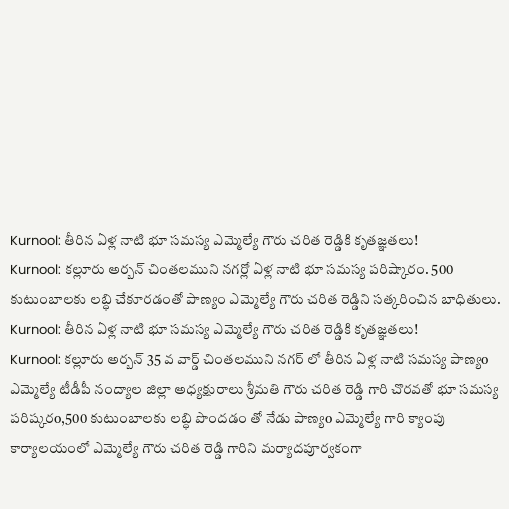Kurnool: తీరిన ఏళ్ల నాటి భూ సమస్య ఎమ్మెల్యే గౌరు చరిత రెడ్డికి కృతజ్ఞతలు!
Kurnool: కల్లూరు అర్బన్ చింతలముని నగర్లో ఏళ్ల నాటి భూ సమస్య పరిష్కారం. 500 కుటుంబాలకు లబ్ధి చేకూరడంతో పాణ్యం ఎమ్మెల్యే గౌరు చరిత రెడ్డిని సత్కరించిన బాధితులు.
Kurnool: తీరిన ఏళ్ల నాటి భూ సమస్య ఎమ్మెల్యే గౌరు చరిత రెడ్డికి కృతజ్ఞతలు!
Kurnool: కల్లూరు అర్బన్ 35 వ వార్డ్ చింతలముని నగర్ లో తీరిన ఏళ్ల నాటి సమస్య పాణ్యo ఎమ్మెల్యే టీడీపీ నంద్యాల జిల్లా అధ్యక్షురాలు శ్రీమతి గౌరు చరిత రెడ్డి గారి చొరవతో భూ సమస్య పరిష్కరo,500 కుటుంబాలకు లబ్ధి పొందడం తో నేడు పాణ్యo ఎమ్మెల్యే గారి క్యాంపు కార్యాలయంలో ఎమ్మెల్యే గౌరు చరిత రెడ్డి గారిని మర్యాదపూర్వకంగా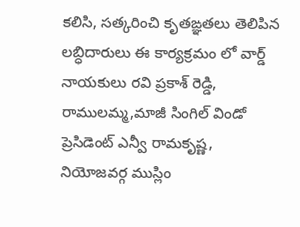కలిసి, సత్కరించి కృతఙ్ఞతలు తెలిపిన లబ్ధిదారులు ఈ కార్యక్రమం లో వార్డ్ నాయకులు రవి ప్రకాశ్ రెడ్డి, రాములమ్మ,మాజీ సింగిల్ విండో ప్రెసిడెంట్ ఎన్వీ రామకృష్ణ, నియోజవర్గ ముస్లిం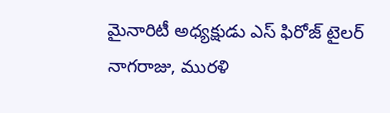మైనారిటీ అధ్యక్షుడు ఎస్ ఫిరోజ్ టైలర్ నాగరాజు, మురళి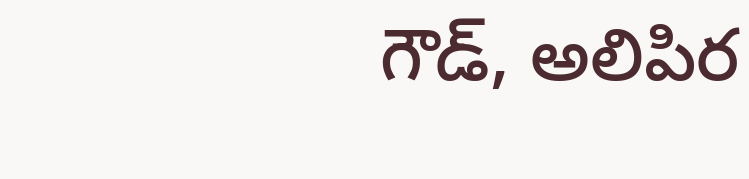గౌడ్, అలిపిర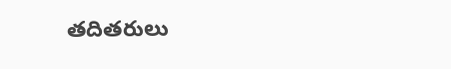తదితరులు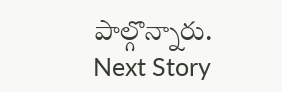పాల్గొన్నారు.
Next Story